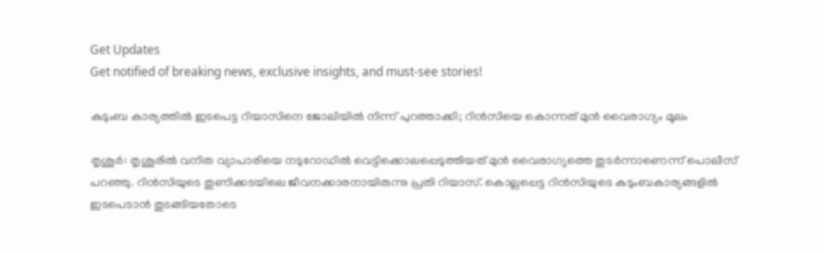Get Updates
Get notified of breaking news, exclusive insights, and must-see stories!

കുടുംബ കാര്യത്തില്‍ ഇടപെട്ട റിയാസിനെ ജോലിയില്‍ നിന്ന് പുറത്താക്കി; റിന്‍സിയെ കൊന്നത് മുന്‍ വൈരാഗ്യം മൂലം

തൃശൂര്‍: തൃശൂരില്‍ വനിത വ്യാപാരിയെ നടുറോഡില്‍ വെട്ടിക്കൊലപ്പെടുത്തിയത് മുന്‍ വൈരാഗ്യത്തെ തുടര്‍ന്നാണെന്ന് പൊലീസ് പറഞ്ഞു. റിന്‍സിയുടെ തുണിക്കടയിലെ ജീവനക്കാരനായിരുന്നു പ്രതി റിയാസ്. കൊല്ലപ്പെട്ട റിന്‍സിയുടെ കുടുംബകാര്യങ്ങളില്‍ ഇടപെടാന്‍ തുടങ്ങിയതോടെ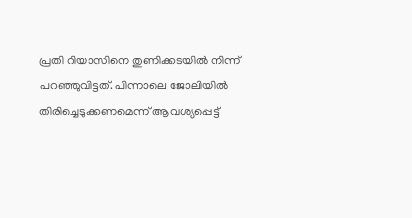പ്രതി റിയാസിനെ തുണിക്കടയില്‍ നിന്ന് പറഞ്ഞുവിട്ടത്. പിന്നാലെ ജോലിയില്‍ തിരിച്ചെടുക്കണമെന്ന് ആവശ്യപ്പെട്ട്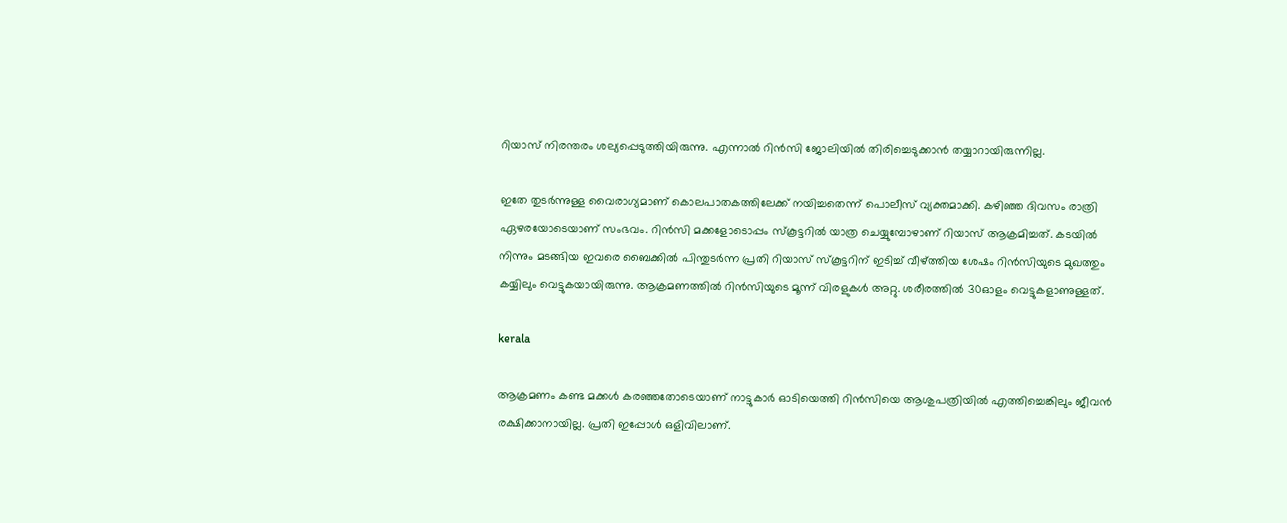റിയാസ് നിരന്തരം ശല്യപ്പെടുത്തിയിരുന്നു. എന്നാല്‍ റിന്‍സി ജോലിയില്‍ തിരിച്ചെടുക്കാന്‍ തയ്യാറായിരുന്നില്ല.

ഇതേ തുടര്‍ന്നുള്ള വൈരാഗ്യമാണ് കൊലപാതകത്തിലേക്ക് നയിച്ചതെന്ന് പൊലീസ് വ്യക്തമാക്കി. കഴിഞ്ഞ ദിവസം രാത്രി ഏഴരയോടെയാണ് സംഭവം. റിന്‍സി മക്കളോടൊപ്പം സ്‌കൂട്ടറില്‍ യാത്ര ചെയ്യുമ്പോഴാണ് റിയാസ് ആക്രമിച്ചത്. കടയില്‍ നിന്നും മടങ്ങിയ ഇവരെ ബൈക്കില്‍ പിന്തുടര്‍ന്ന പ്രതി റിയാസ് സ്‌കൂട്ടറിന് ഇടിച്ച് വീഴ്ത്തിയ ശേഷം റിന്‍സിയുടെ മുഖത്തും കയ്യിലും വെട്ടുകയായിരുന്നു. ആക്രമണത്തില്‍ റിന്‍സിയുടെ മൂന്ന് വിരളുകള്‍ അറ്റു. ശരീരത്തില്‍ 30ഓളം വെട്ടുകളാണുള്ളത്.

kerala

ആക്രമണം കണ്ട മക്കള്‍ കരഞ്ഞതോടെയാണ് നാട്ടുകാര്‍ ഓടിയെത്തി റിന്‍സിയെ ആശുപത്രിയില്‍ എത്തിച്ചെങ്കിലും ജീവന്‍ രക്ഷിക്കാനായില്ല. പ്രതി ഇപ്പോള്‍ ഒളിവിലാണ്.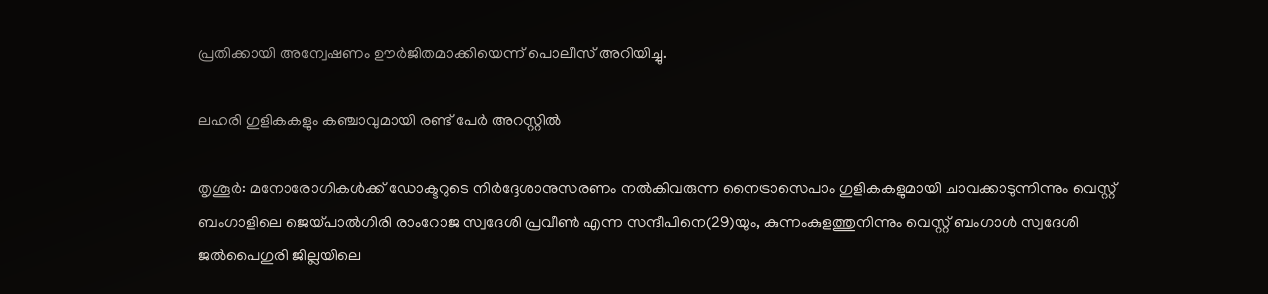പ്രതിക്കായി അന്വേഷണം ഊര്‍ജിതമാക്കിയെന്ന് പൊലീസ് അറിയിച്ചു.

ലഹരി ഗുളികകളും കഞ്ചാവുമായി രണ്ട് പേര്‍ അറസ്റ്റില്‍

തൃശൂര്‍: മനോരോഗികള്‍ക്ക് ഡോക്ടറുടെ നിര്‍ദ്ദേശാനുസരണം നല്‍കിവരുന്ന നൈട്രാസെപാം ഗുളികകളുമായി ചാവക്കാടുന്നിന്നും വെസ്റ്റ് ബംഗാളിലെ ജെയ്പാല്‍ഗിരി രാംറോജ സ്വദേശി പ്രവീണ്‍ എന്ന സന്ദീപിനെ(29)യും, കുന്നംകുളത്തുനിന്നും വെസ്റ്റ് ബംഗാള്‍ സ്വദേശി ജല്‍പൈഗുരി ജില്ലയിലെ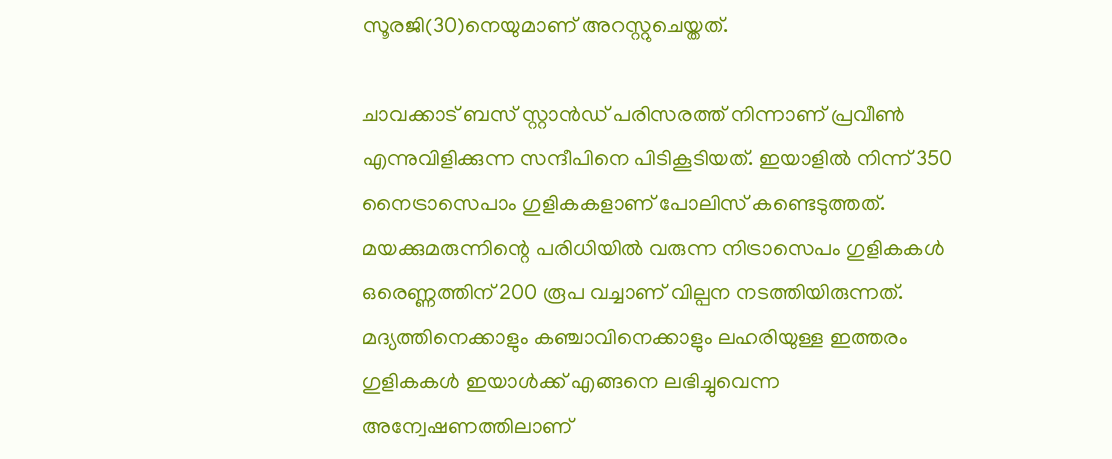സൂരജി(30)നെയുമാണ് അറസ്റ്റുചെയ്തത്.

ചാവക്കാട് ബസ് സ്റ്റാന്‍ഡ് പരിസരത്ത് നിന്നാണ് പ്രവീണ്‍ എന്നുവിളിക്കുന്ന സന്ദീപിനെ പിടികൂടിയത്. ഇയാളില്‍ നിന്ന് 350 നൈട്രാസെപാം ഗുളികകളാണ് പോലിസ് കണ്ടെടുത്തത്. മയക്കുമരുന്നിന്റെ പരിധിയില്‍ വരുന്ന നിട്രാസെപം ഗുളികകള്‍ ഒരെണ്ണത്തിന് 200 രൂപ വച്ചാണ് വില്പന നടത്തിയിരുന്നത്. മദ്യത്തിനെക്കാളും കഞ്ചാവിനെക്കാളും ലഹരിയുള്ള ഇത്തരം ഗുളികകള്‍ ഇയാള്‍ക്ക് എങ്ങനെ ലഭിച്ചുവെന്ന അന്വേഷണത്തിലാണ്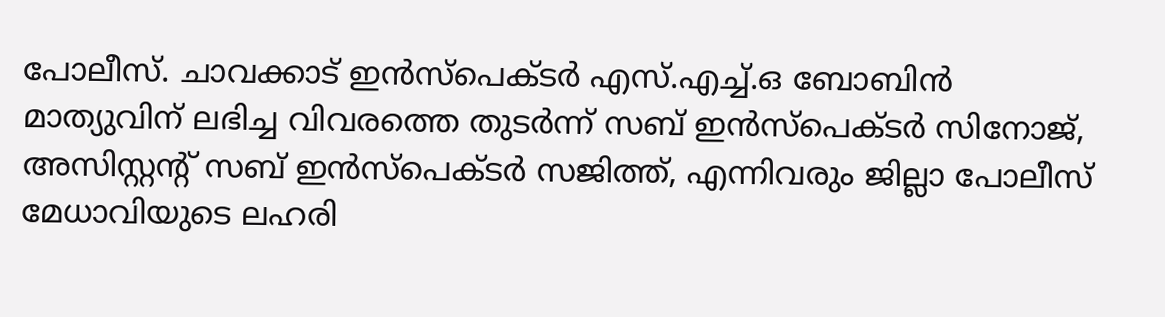പോലീസ്. ചാവക്കാട് ഇന്‍സ്‌പെക്ടര്‍ എസ്.എച്ച്.ഒ ബോബിന്‍ മാത്യുവിന് ലഭിച്ച വിവരത്തെ തുടര്‍ന്ന് സബ് ഇന്‍സ്‌പെക്ടര്‍ സിനോജ്, അസിസ്റ്റന്റ് സബ് ഇന്‍സ്‌പെക്ടര്‍ സജിത്ത്, എന്നിവരും ജില്ലാ പോലീസ് മേധാവിയുടെ ലഹരി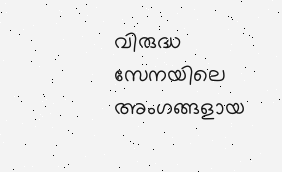വിരുദ്ധ സേനയിലെ അംഗങ്ങളായ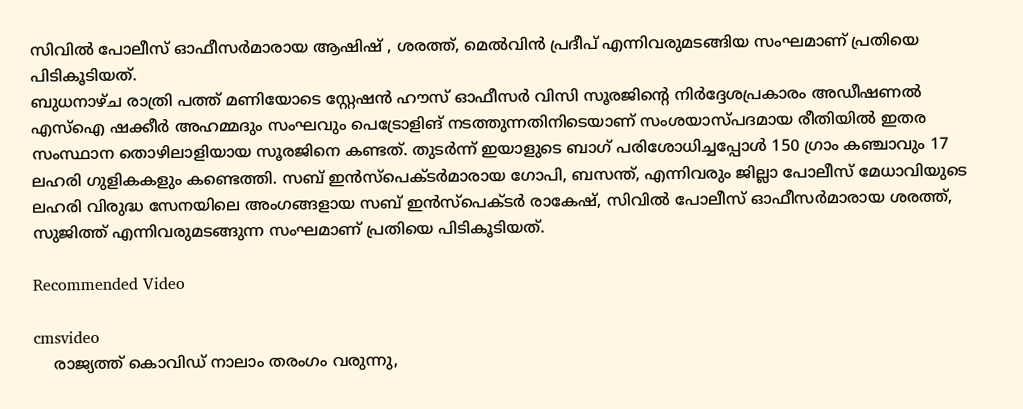സിവില്‍ പോലീസ് ഓഫീസര്‍മാരായ ആഷിഷ് , ശരത്ത്, മെല്‍വിന്‍ പ്രദീപ് എന്നിവരുമടങ്ങിയ സംഘമാണ് പ്രതിയെ പിടികൂടിയത്.
ബുധനാഴ്ച രാത്രി പത്ത് മണിയോടെ സ്റ്റേഷന്‍ ഹൗസ് ഓഫീസര്‍ വിസി സൂരജിന്റെ നിര്‍ദ്ദേശപ്രകാരം അഡീഷണല്‍ എസ്‌ഐ ഷക്കീര്‍ അഹമ്മദും സംഘവും പെട്രോളിങ് നടത്തുന്നതിനിടെയാണ് സംശയാസ്പദമായ രീതിയില്‍ ഇതര സംസ്ഥാന തൊഴിലാളിയായ സൂരജിനെ കണ്ടത്. തുടര്‍ന്ന് ഇയാളുടെ ബാഗ് പരിശോധിച്ചപ്പോള്‍ 150 ഗ്രാം കഞ്ചാവും 17 ലഹരി ഗുളികകളും കണ്ടെത്തി. സബ് ഇന്‍സ്‌പെക്ടര്‍മാരായ ഗോപി, ബസന്ത്, എന്നിവരും ജില്ലാ പോലീസ് മേധാവിയുടെ ലഹരി വിരുദ്ധ സേനയിലെ അംഗങ്ങളായ സബ് ഇന്‍സ്‌പെക്ടര്‍ രാകേഷ്, സിവില്‍ പോലീസ് ഓഫീസര്‍മാരായ ശരത്ത്, സുജിത്ത് എന്നിവരുമടങ്ങുന്ന സംഘമാണ് പ്രതിയെ പിടികൂടിയത്.

Recommended Video

cmsvideo
    രാജ്യത്ത് കൊവിഡ് നാലാം തരംഗം വരുന്നു,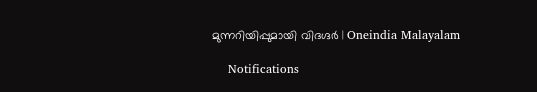മുന്നറിയിപ്പുമായി വിദഗ്ദര്‍ | Oneindia Malayalam

    Notifications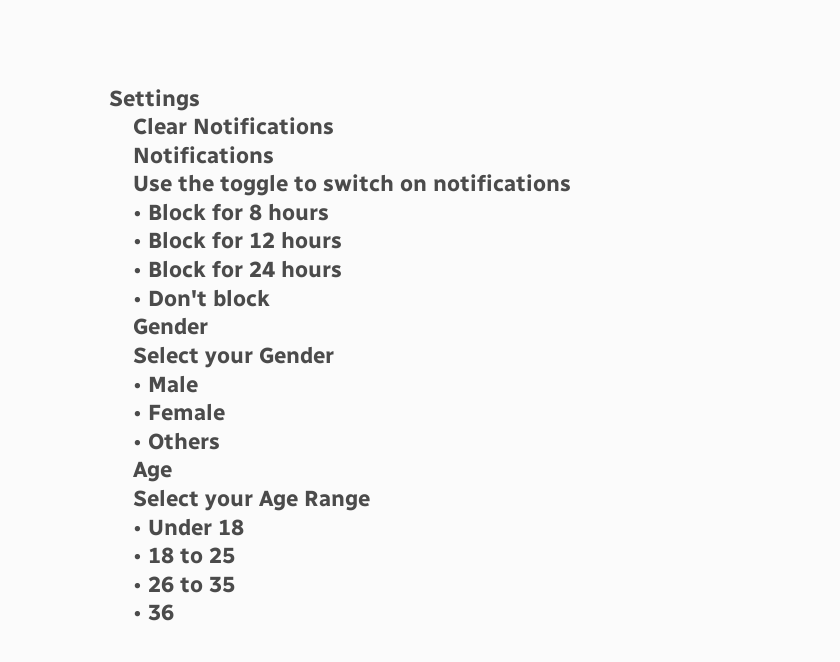Settings
    Clear Notifications
    Notifications
    Use the toggle to switch on notifications
    • Block for 8 hours
    • Block for 12 hours
    • Block for 24 hours
    • Don't block
    Gender
    Select your Gender
    • Male
    • Female
    • Others
    Age
    Select your Age Range
    • Under 18
    • 18 to 25
    • 26 to 35
    • 36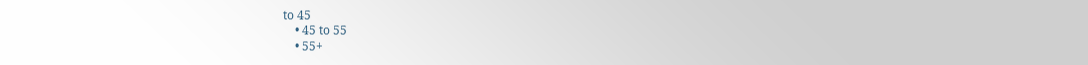to 45
    • 45 to 55
    • 55+